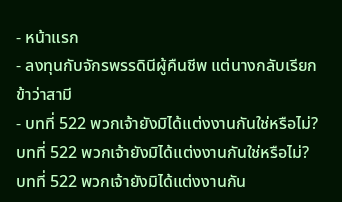- หน้าแรก
- ลงทุนกับจักรพรรดินีผู้คืนชีพ แต่นางกลับเรียกข้าว่าสามี
- บทที่ 522 พวกเจ้ายังมิได้แต่งงานกันใช่หรือไม่?
บทที่ 522 พวกเจ้ายังมิได้แต่งงานกันใช่หรือไม่?
บทที่ 522 พวกเจ้ายังมิได้แต่งงานกัน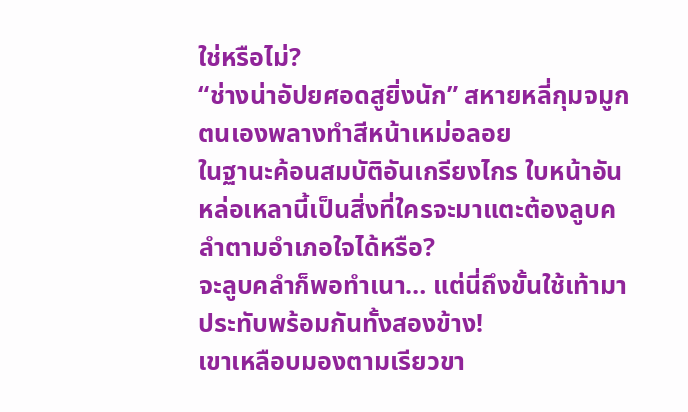ใช่หรือไม่?
“ช่างน่าอัปยศอดสูยิ่งนัก” สหายหลี่กุมจมูกตนเองพลางทำสีหน้าเหม่อลอย
ในฐานะค้อนสมบัติอันเกรียงไกร ใบหน้าอันหล่อเหลานี้เป็นสิ่งที่ใครจะมาแตะต้องลูบคลำตามอำเภอใจได้หรือ?
จะลูบคลำก็พอทำเนา… แต่นี่ถึงขั้นใช้เท้ามาประทับพร้อมกันทั้งสองข้าง!
เขาเหลือบมองตามเรียวขา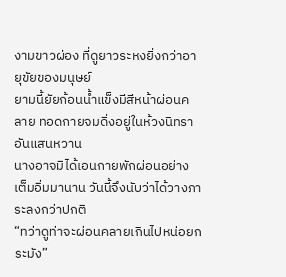งามขาวผ่อง ที่ดูยาวระหงยิ่งกว่าอายุขัยของมนุษย์
ยามนี้ยัยก้อนน้ำแข็งมีสีหน้าผ่อนคลาย ทอดกายจมดิ่งอยู่ในห้วงนิทราอันแสนหวาน
นางอาจมิได้เอนกายพักผ่อนอย่างเต็มอิ่มมานาน วันนี้จึงนับว่าได้วางภาระลงกว่าปกติ
“ทว่าดูท่าจะผ่อนคลายเกินไปหน่อยกระมัง”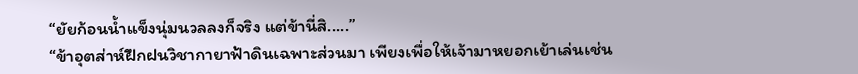“ยัยก้อนน้ำแข็งนุ่มนวลลงก็จริง แต่ข้านี่สิ.....”
“ข้าอุตส่าห์ฝึกฝนวิชากายาฟ้าดินเฉพาะส่วนมา เพียงเพื่อให้เจ้ามาหยอกเย้าเล่นเช่น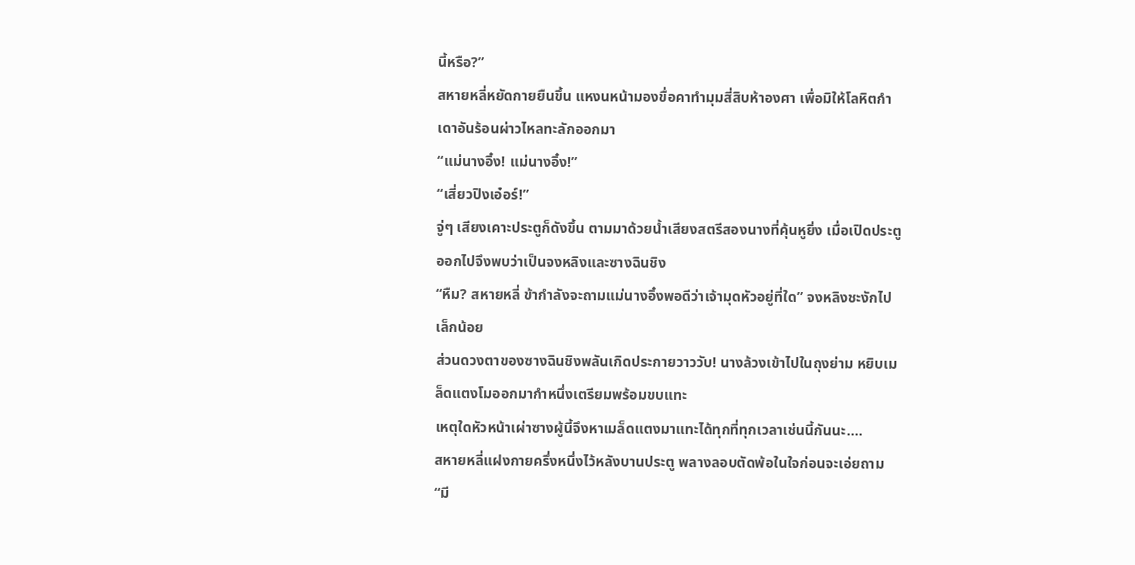นี้หรือ?”
สหายหลี่หยัดกายยืนขึ้น แหงนหน้ามองขื่อคาทำมุมสี่สิบห้าองศา เพื่อมิให้โลหิตกำเดาอันร้อนผ่าวไหลทะลักออกมา
“แม่นางอิ๋ง! แม่นางอิ๋ง!”
“เสี่ยวปิงเอ๋อร์!”
จู่ๆ เสียงเคาะประตูก็ดังขึ้น ตามมาด้วยน้ำเสียงสตรีสองนางที่คุ้นหูยิ่ง เมื่อเปิดประตูออกไปจึงพบว่าเป็นจงหลิงและซางฉินชิง
“หืม? สหายหลี่ ข้ากำลังจะถามแม่นางอิ๋งพอดีว่าเจ้ามุดหัวอยู่ที่ใด” จงหลิงชะงักไปเล็กน้อย
ส่วนดวงตาของซางฉินชิงพลันเกิดประกายวาววับ! นางล้วงเข้าไปในถุงย่าม หยิบเมล็ดแตงโมออกมากำหนึ่งเตรียมพร้อมขบแทะ
เหตุใดหัวหน้าเผ่าซางผู้นี้จึงหาเมล็ดแตงมาแทะได้ทุกที่ทุกเวลาเช่นนี้กันนะ....
สหายหลี่แฝงกายครึ่งหนึ่งไว้หลังบานประตู พลางลอบตัดพ้อในใจก่อนจะเอ่ยถาม
“มี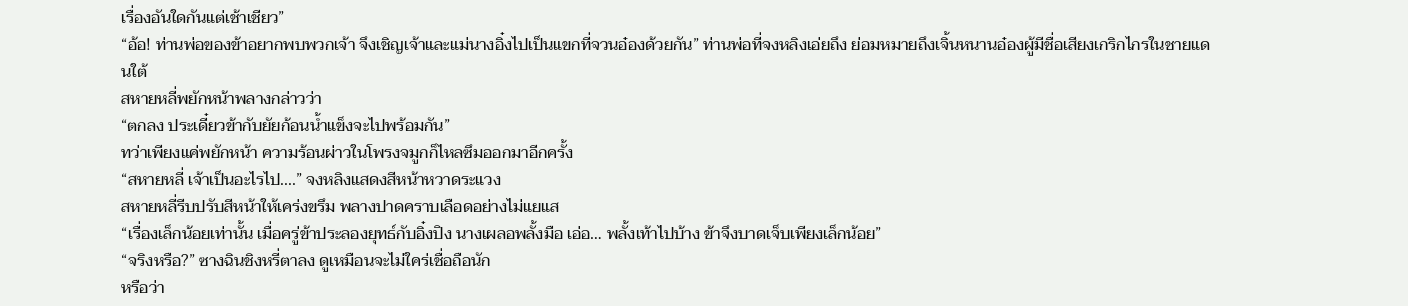เรื่องอันใดกันแต่เช้าเชียว”
“อ้อ! ท่านพ่อของข้าอยากพบพวกเจ้า จึงเชิญเจ้าและแม่นางอิ๋งไปเป็นแขกที่จวนอ๋องด้วยกัน” ท่านพ่อที่จงหลิงเอ่ยถึง ย่อมหมายถึงเจิ้นหนานอ๋องผู้มีชื่อเสียงเกริกไกรในชายแดนใต้
สหายหลี่พยักหน้าพลางกล่าวว่า
“ตกลง ประเดี๋ยวข้ากับยัยก้อนน้ำแข็งจะไปพร้อมกัน”
ทว่าเพียงแค่พยักหน้า ความร้อนผ่าวในโพรงจมูกก็ไหลซึมออกมาอีกครั้ง
“สหายหลี่ เจ้าเป็นอะไรไป....” จงหลิงแสดงสีหน้าหวาดระแวง
สหายหลี่รีบปรับสีหน้าให้เคร่งขรึม พลางปาดคราบเลือดอย่างไม่แยแส
“เรื่องเล็กน้อยเท่านั้น เมื่อครู่ข้าประลองยุทธ์กับอิ๋งปิง นางเผลอพลั้งมือ เอ่อ… พลั้งเท้าไปบ้าง ข้าจึงบาดเจ็บเพียงเล็กน้อย”
“จริงหรือ?” ซางฉินชิงหรี่ตาลง ดูเหมือนจะไม่ใคร่เชื่อถือนัก
หรือว่า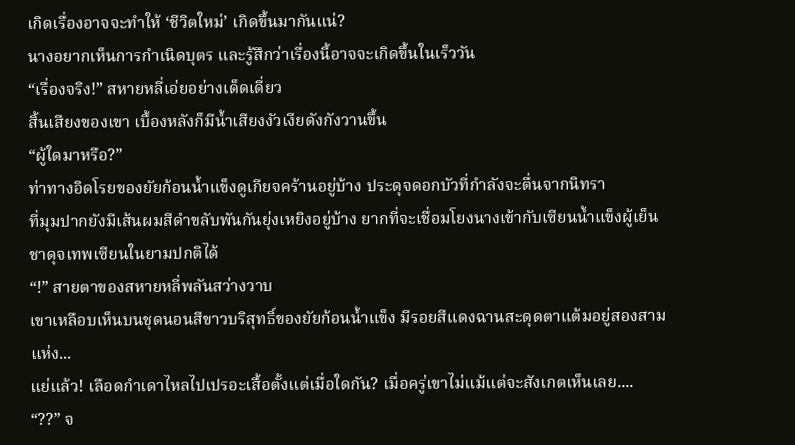เกิดเรื่องอาจจะทำให้ ‘ชีวิตใหม่’ เกิดขึ้นมากันแน่?
นางอยากเห็นการกำเนิดบุตร และรู้สึกว่าเรื่องนี้อาจจะเกิดขึ้นในเร็ววัน
“เรื่องจริง!” สหายหลี่เอ่ยอย่างเด็ดเดี่ยว
สิ้นเสียงของเขา เบื้องหลังก็มีน้ำเสียงงัวเงียดังกังวานขึ้น
“ผู้ใดมาหรือ?”
ท่าทางอิดโรยของยัยก้อนน้ำแข็งดูเกียจคร้านอยู่บ้าง ประดุจดอกบัวที่กำลังจะตื่นจากนิทรา
ที่มุมปากยังมีเส้นผมสีดำขลับพันกันยุ่งเหยิงอยู่บ้าง ยากที่จะเชื่อมโยงนางเข้ากับเซียนน้ำแข็งผู้เย็นชาดุจเทพเซียนในยามปกติได้
“!” สายตาของสหายหลี่พลันสว่างวาบ
เขาเหลือบเห็นบนชุดนอนสีขาวบริสุทธิ์ของยัยก้อนน้ำแข็ง มีรอยสีแดงฉานสะดุดตาแต้มอยู่สองสามแห่ง...
แย่แล้ว! เลือดกำเดาไหลไปเปรอะเสื้อตั้งแต่เมื่อใดกัน? เมื่อครู่เขาไม่แม้แต่จะสังเกตเห็นเลย....
“??” จ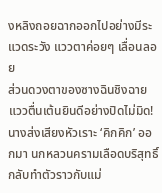งหลิงถอยฉากออกไปอย่างมีระแวดระวัง แววตาค่อยๆ เลื่อนลอย
ส่วนดวงตาของซางฉินชิงฉายแววตื่นเต้นยินดีอย่างปิดไม่มิด!
นางส่งเสียงหัวเราะ ‘คิกคิก’ ออกมา นกหลวนครามเลือดบริสุทธิ์กลับทำตัวราวกับแม่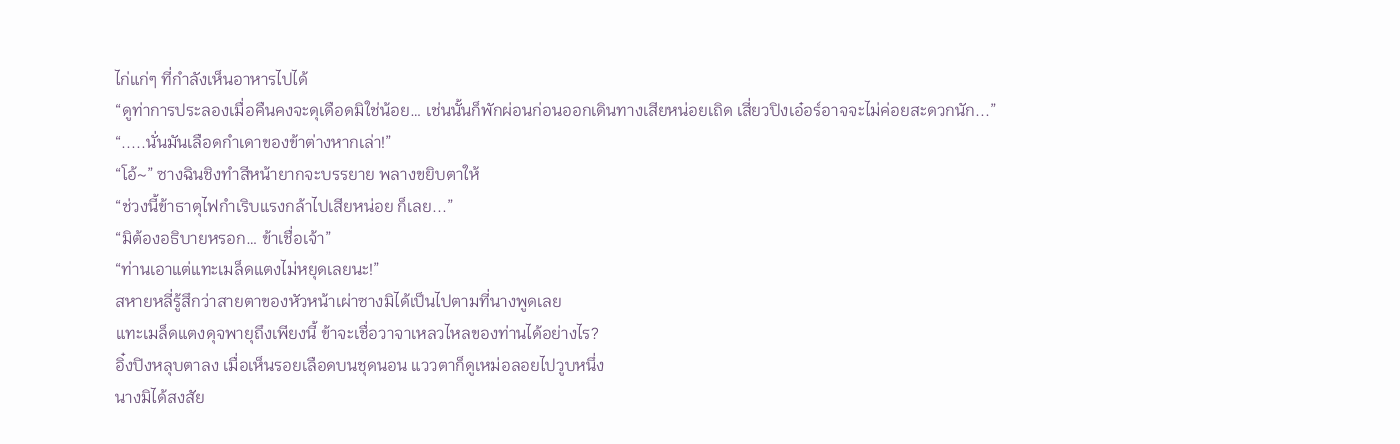ไก่แก่ๆ ที่กำลังเห็นอาหารไปได้
“ดูท่าการประลองเมื่อคืนคงจะดุเดือดมิใช่น้อย… เช่นนั้นก็พักผ่อนก่อนออกเดินทางเสียหน่อยเถิด เสี่ยวปิงเอ๋อร์อาจจะไม่ค่อยสะดวกนัก...”
“.....นั่นมันเลือดกำเดาของข้าต่างหากเล่า!”
“โอ้~” ซางฉินชิงทำสีหน้ายากจะบรรยาย พลางขยิบตาให้
“ช่วงนี้ข้าธาตุไฟกำเริบแรงกล้าไปเสียหน่อย ก็เลย...”
“มิต้องอธิบายหรอก… ข้าเชื่อเจ้า”
“ท่านเอาแต่แทะเมล็ดแตงไม่หยุดเลยนะ!”
สหายหลี่รู้สึกว่าสายตาของหัวหน้าเผ่าซางมิได้เป็นไปตามที่นางพูดเลย
แทะเมล็ดแตงดุจพายุถึงเพียงนี้ ข้าจะเชื่อวาจาเหลวไหลของท่านได้อย่างไร?
อิ๋งปิงหลุบตาลง เมื่อเห็นรอยเลือดบนชุดนอน แววตาก็ดูเหม่อลอยไปวูบหนึ่ง
นางมิได้สงสัย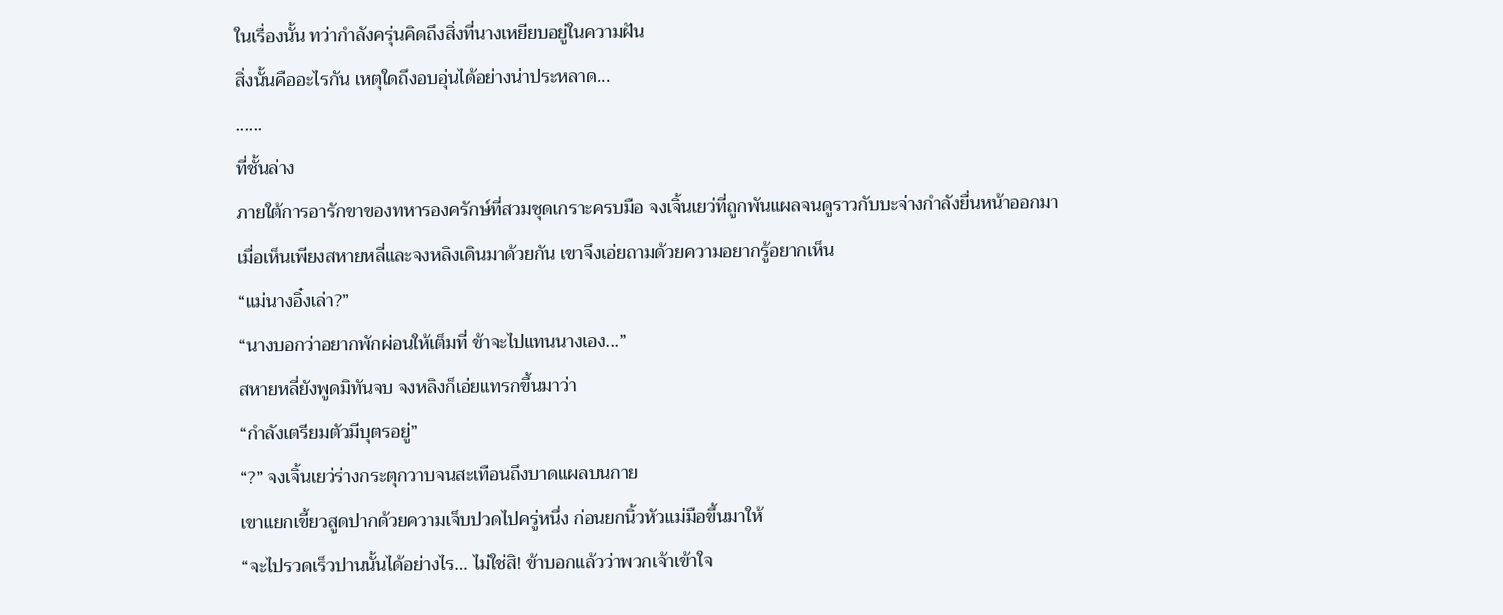ในเรื่องนั้น ทว่ากำลังครุ่นคิดถึงสิ่งที่นางเหยียบอยู่ในความฝัน
สิ่งนั้นคืออะไรกัน เหตุใดถึงอบอุ่นได้อย่างน่าประหลาด...
......
ที่ชั้นล่าง
ภายใต้การอารักขาของทหารองครักษ์ที่สวมชุดเกราะครบมือ จงเจิ้นเยว่ที่ถูกพันแผลจนดูราวกับบะจ่างกำลังยื่นหน้าออกมา
เมื่อเห็นเพียงสหายหลี่และจงหลิงเดินมาด้วยกัน เขาจึงเอ่ยถามด้วยความอยากรู้อยากเห็น
“แม่นางอิ๋งเล่า?”
“นางบอกว่าอยากพักผ่อนให้เต็มที่ ข้าจะไปแทนนางเอง...”
สหายหลี่ยังพูดมิทันจบ จงหลิงก็เอ่ยแทรกขึ้นมาว่า
“กำลังเตรียมตัวมีบุตรอยู่”
“?” จงเจิ้นเยว่ร่างกระตุกวาบจนสะเทือนถึงบาดแผลบนกาย
เขาแยกเขี้ยวสูดปากด้วยความเจ็บปวดไปครู่หนึ่ง ก่อนยกนิ้วหัวแม่มือขึ้นมาให้
“จะไปรวดเร็วปานนั้นได้อย่างไร… ไม่ใช่สิ! ข้าบอกแล้วว่าพวกเจ้าเข้าใจ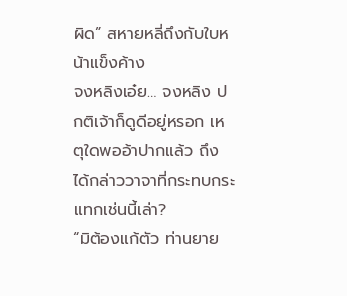ผิด” สหายหลี่ถึงกับใบหน้าแข็งค้าง
จงหลิงเอ๋ย… จงหลิง ปกติเจ้าก็ดูดีอยู่หรอก เหตุใดพออ้าปากแล้ว ถึงได้กล่าววาจาที่กระทบกระแทกเช่นนี้เล่า?
“มิต้องแก้ตัว ท่านยาย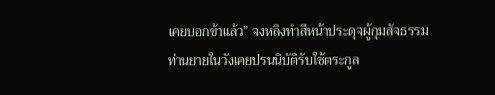เคยบอกข้าแล้ว” จงหลิงทำสีหน้าประดุจผู้กุมสัจธรรม
ท่านยายในวังเคยปรนนิบัติรับใช้ตระกูล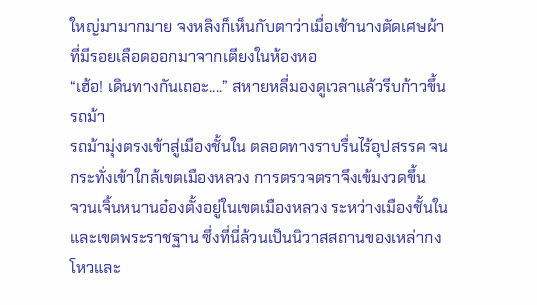ใหญ่มามากมาย จงหลิงก็เห็นกับตาว่าเมื่อเช้านางตัดเศษผ้าที่มีรอยเลือดออกมาจากเตียงในห้องหอ
“เฮ้อ! เดินทางกันเถอะ....” สหายหลี่มองดูเวลาแล้วรีบก้าวขึ้นรถม้า
รถม้ามุ่งตรงเข้าสู่เมืองชั้นใน ตลอดทางราบรื่นไร้อุปสรรค จนกระทั่งเข้าใกล้เขตเมืองหลวง การตรวจตราจึงเข้มงวดขึ้น
จวนเจิ้นหนานอ๋องตั้งอยู่ในเขตเมืองหลวง ระหว่างเมืองชั้นในและเขตพระราชฐาน ซึ่งที่นี่ล้วนเป็นนิวาสสถานของเหล่ากงโหวและ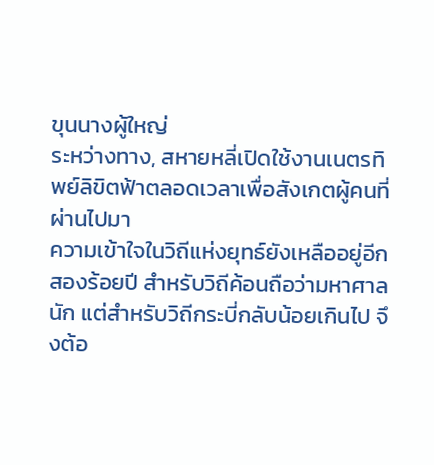ขุนนางผู้ใหญ่
ระหว่างทาง, สหายหลี่เปิดใช้งานเนตรทิพย์ลิขิตฟ้าตลอดเวลาเพื่อสังเกตผู้คนที่ผ่านไปมา
ความเข้าใจในวิถีแห่งยุทธ์ยังเหลืออยู่อีกสองร้อยปี สำหรับวิถีค้อนถือว่ามหาศาลนัก แต่สำหรับวิถีกระบี่กลับน้อยเกินไป จึงต้อ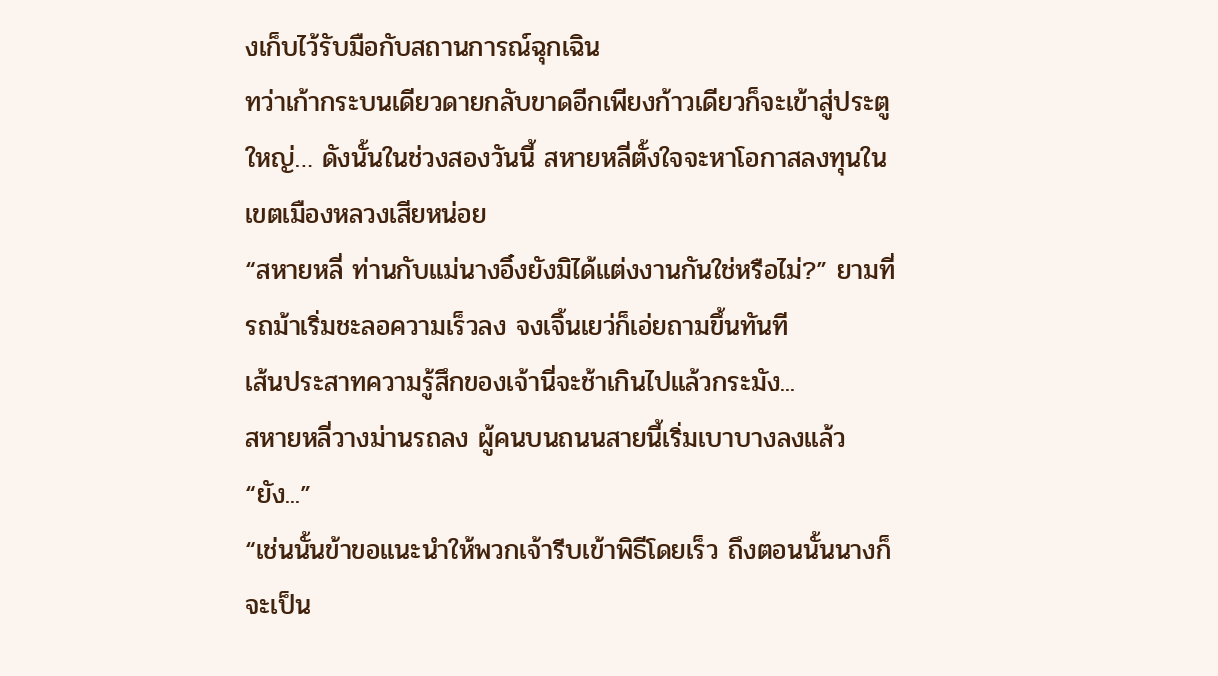งเก็บไว้รับมือกับสถานการณ์ฉุกเฉิน
ทว่าเก้ากระบนเดียวดายกลับขาดอีกเพียงก้าวเดียวก็จะเข้าสู่ประตูใหญ่… ดังนั้นในช่วงสองวันนี้ สหายหลี่ตั้งใจจะหาโอกาสลงทุนในเขตเมืองหลวงเสียหน่อย
“สหายหลี่ ท่านกับแม่นางอิ๋งยังมิได้แต่งงานกันใช่หรือไม่?” ยามที่รถม้าเริ่มชะลอความเร็วลง จงเจิ้นเยว่ก็เอ่ยถามขึ้นทันที
เส้นประสาทความรู้สึกของเจ้านี่จะช้าเกินไปแล้วกระมัง...
สหายหลี่วางม่านรถลง ผู้คนบนถนนสายนี้เริ่มเบาบางลงแล้ว
“ยัง...”
“เช่นนั้นข้าขอแนะนำให้พวกเจ้ารีบเข้าพิธีโดยเร็ว ถึงตอนนั้นนางก็จะเป็น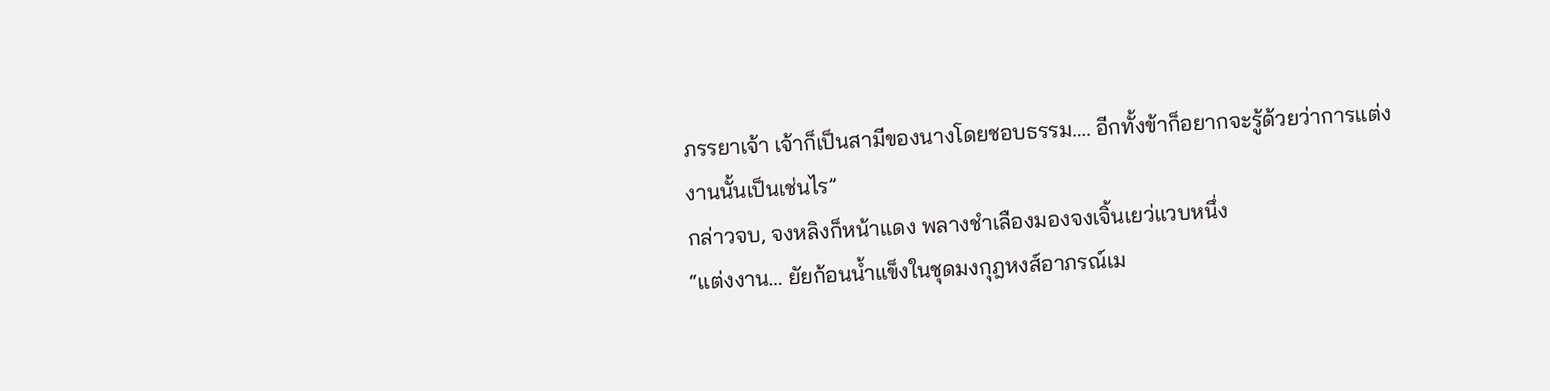ภรรยาเจ้า เจ้าก็เป็นสามีของนางโดยชอบธรรม…. อีกทั้งข้าก็อยากจะรู้ด้วยว่าการแต่งงานนั้นเป็นเช่นไร”
กล่าวจบ, จงหลิงก็หน้าแดง พลางชำเลืองมองจงเจิ้นเยว่แวบหนึ่ง
“แต่งงาน… ยัยก้อนน้ำแข็งในชุดมงกุฎหงส์อาภรณ์เม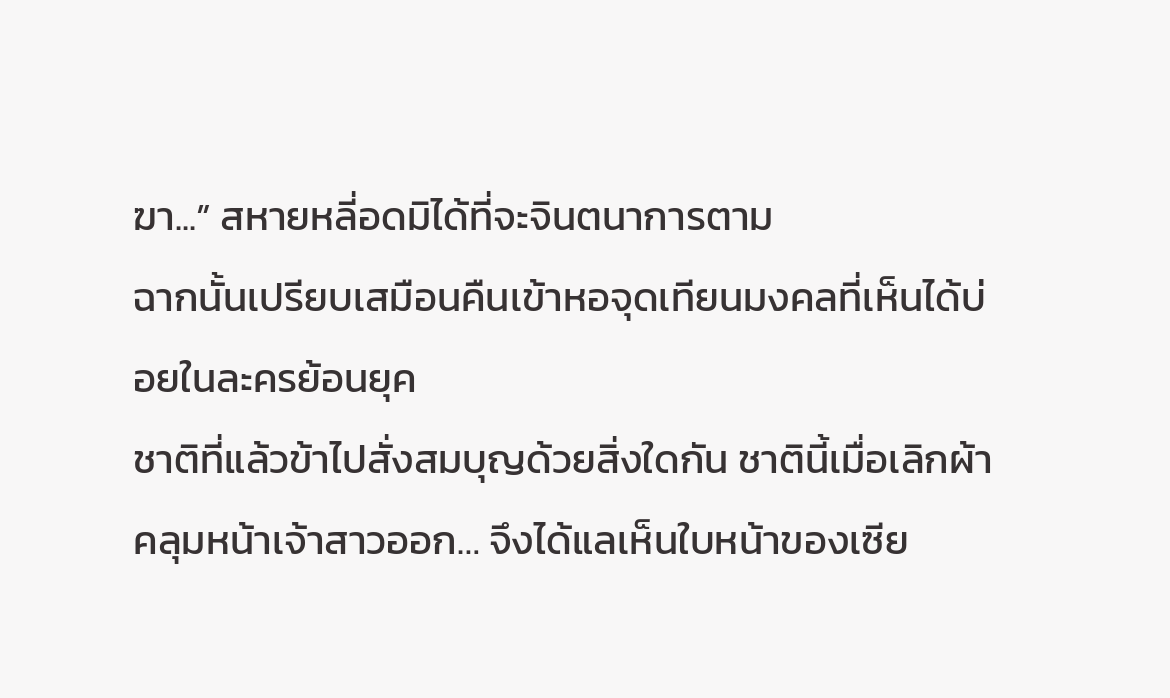ฆา...” สหายหลี่อดมิได้ที่จะจินตนาการตาม
ฉากนั้นเปรียบเสมือนคืนเข้าหอจุดเทียนมงคลที่เห็นได้บ่อยในละครย้อนยุค
ชาติที่แล้วข้าไปสั่งสมบุญด้วยสิ่งใดกัน ชาตินี้เมื่อเลิกผ้าคลุมหน้าเจ้าสาวออก… จึงได้แลเห็นใบหน้าของเซีย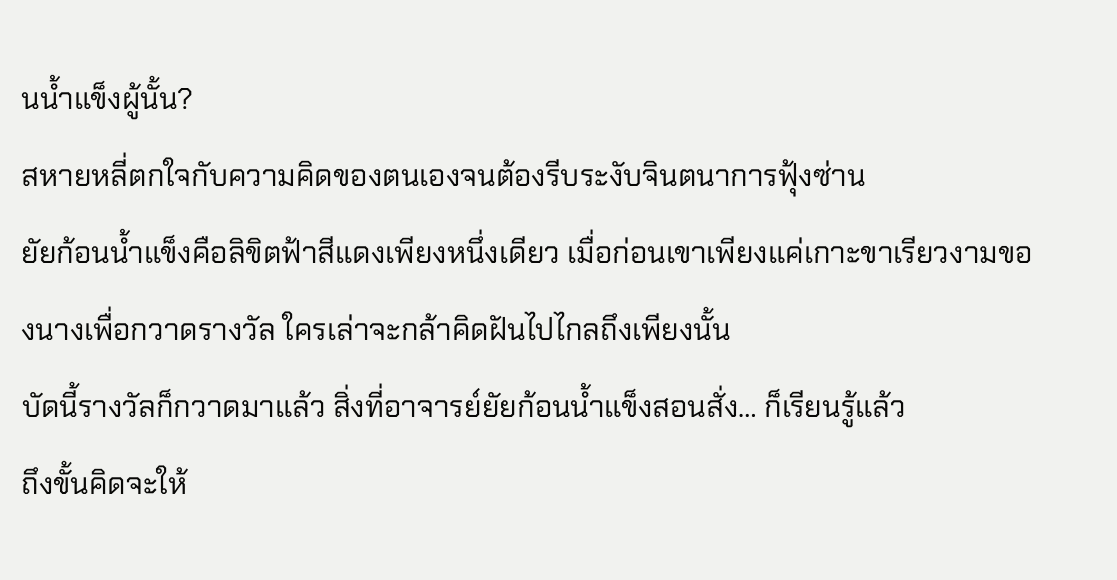นน้ำแข็งผู้นั้น?
สหายหลี่ตกใจกับความคิดของตนเองจนต้องรีบระงับจินตนาการฟุ้งซ่าน
ยัยก้อนน้ำแข็งคือลิขิตฟ้าสีแดงเพียงหนึ่งเดียว เมื่อก่อนเขาเพียงแค่เกาะขาเรียวงามของนางเพื่อกวาดรางวัล ใครเล่าจะกล้าคิดฝันไปไกลถึงเพียงนั้น
บัดนี้รางวัลก็กวาดมาแล้ว สิ่งที่อาจารย์ยัยก้อนน้ำแข็งสอนสั่ง… ก็เรียนรู้แล้ว
ถึงขั้นคิดจะให้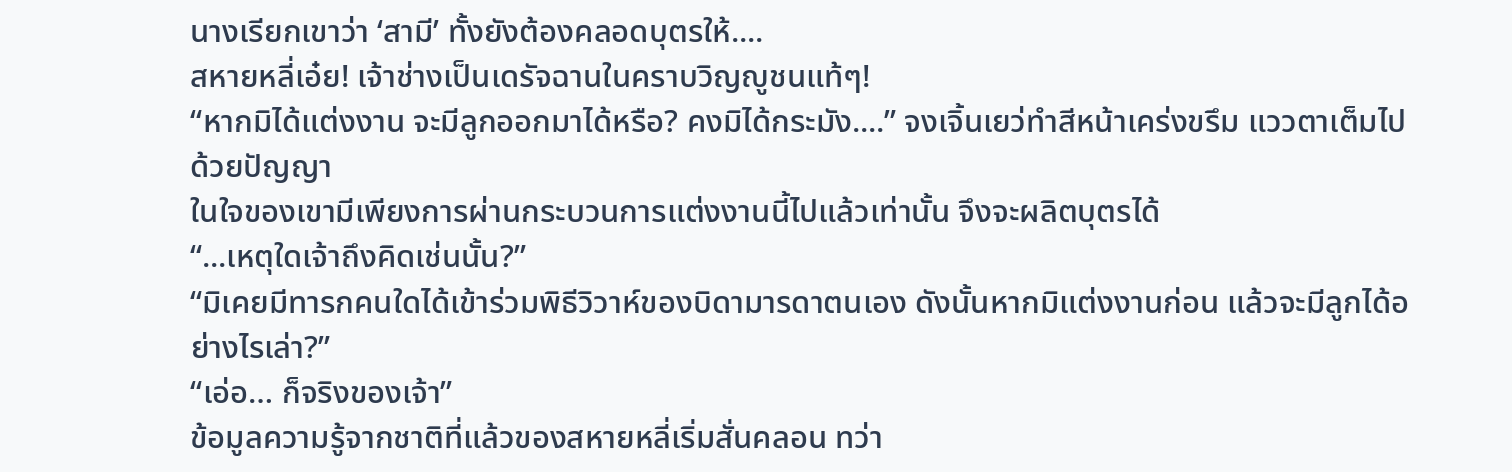นางเรียกเขาว่า ‘สามี’ ทั้งยังต้องคลอดบุตรให้....
สหายหลี่เอ๋ย! เจ้าช่างเป็นเดรัจฉานในคราบวิญญูชนแท้ๆ!
“หากมิได้แต่งงาน จะมีลูกออกมาได้หรือ? คงมิได้กระมัง....” จงเจิ้นเยว่ทำสีหน้าเคร่งขรึม แววตาเต็มไปด้วยปัญญา
ในใจของเขามีเพียงการผ่านกระบวนการแต่งงานนี้ไปแล้วเท่านั้น จึงจะผลิตบุตรได้
“...เหตุใดเจ้าถึงคิดเช่นนั้น?”
“มิเคยมีทารกคนใดได้เข้าร่วมพิธีวิวาห์ของบิดามารดาตนเอง ดังนั้นหากมิแต่งงานก่อน แล้วจะมีลูกได้อย่างไรเล่า?”
“เอ่อ… ก็จริงของเจ้า”
ข้อมูลความรู้จากชาติที่แล้วของสหายหลี่เริ่มสั่นคลอน ทว่า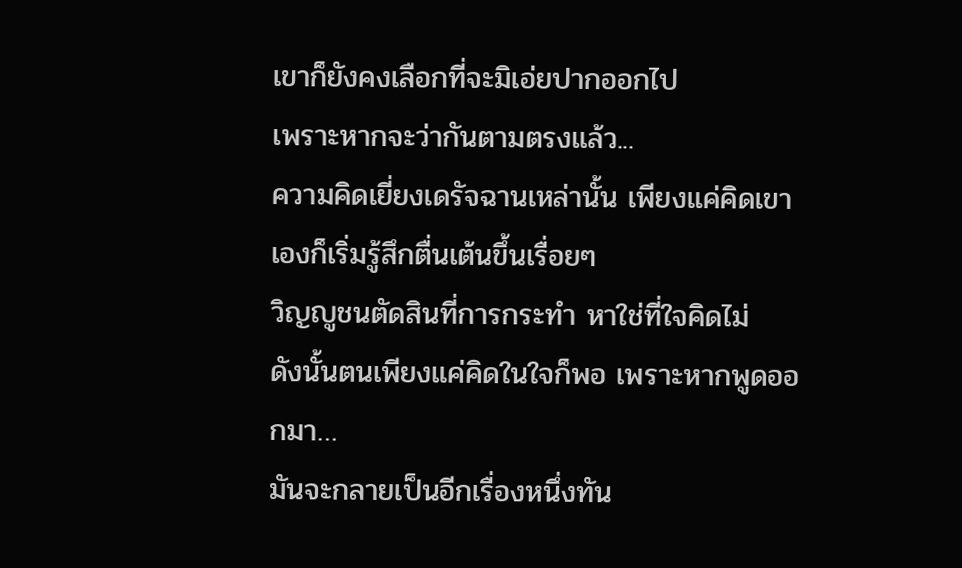เขาก็ยังคงเลือกที่จะมิเอ่ยปากออกไป
เพราะหากจะว่ากันตามตรงแล้ว...
ความคิดเยี่ยงเดรัจฉานเหล่านั้น เพียงแค่คิดเขาเองก็เริ่มรู้สึกตื่นเต้นขึ้นเรื่อยๆ
วิญญูชนตัดสินที่การกระทำ หาใช่ที่ใจคิดไม่
ดังนั้นตนเพียงแค่คิดในใจก็พอ เพราะหากพูดออกมา…
มันจะกลายเป็นอีกเรื่องหนึ่งทัน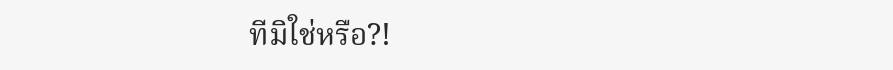ทีมิใช่หรือ?!